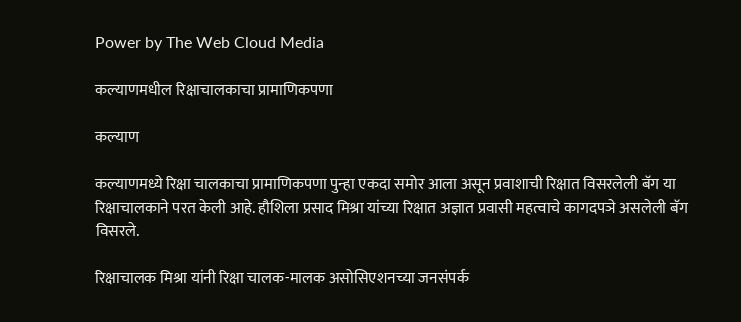Power by The Web Cloud Media

कल्याणमधील रिक्षाचालकाचा प्रामाणिकपणा

कल्याण

कल्याणमध्ये रिक्षा चालकाचा प्रामाणिकपणा पुन्हा एकदा समोर आला असून प्रवाशाची रिक्षात विसरलेली बॅग या रिक्षाचालकाने परत केली आहे. हौशिला प्रसाद मिश्रा यांच्या रिक्षात अज्ञात प्रवासी महत्वाचे कागदपञे असलेली बॅग विसरले.

रिक्षाचालक मिश्रा यांनी रिक्षा चालक-मालक असोसिएशनच्या जनसंपर्क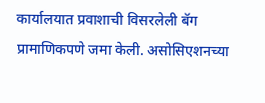कार्यालयात प्रवाशाची विसरलेली बॅग प्रामाणिकपणे जमा केली. असोसिएशनच्या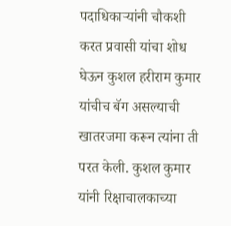पदाधिकाऱ्यांनी चौकशी करत प्रवासी यांचा शोध घेऊन कुशल हरीराम कुमार यांचीच बॅग असल्याची खातरजमा करून त्यांना ती परत केली. कुशल कुमार यांनी रिक्षाचालकाच्या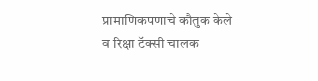प्रामाणिकपणाचे कौतुक केले व रिक्षा टॅक्सी चालक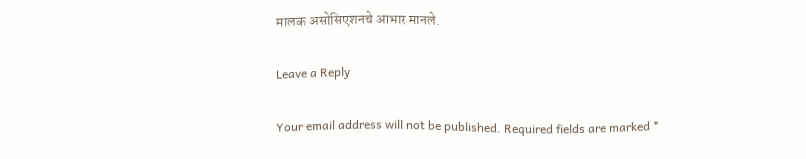मालक असोसिएशनचे आभार मानले.

Leave a Reply

Your email address will not be published. Required fields are marked *